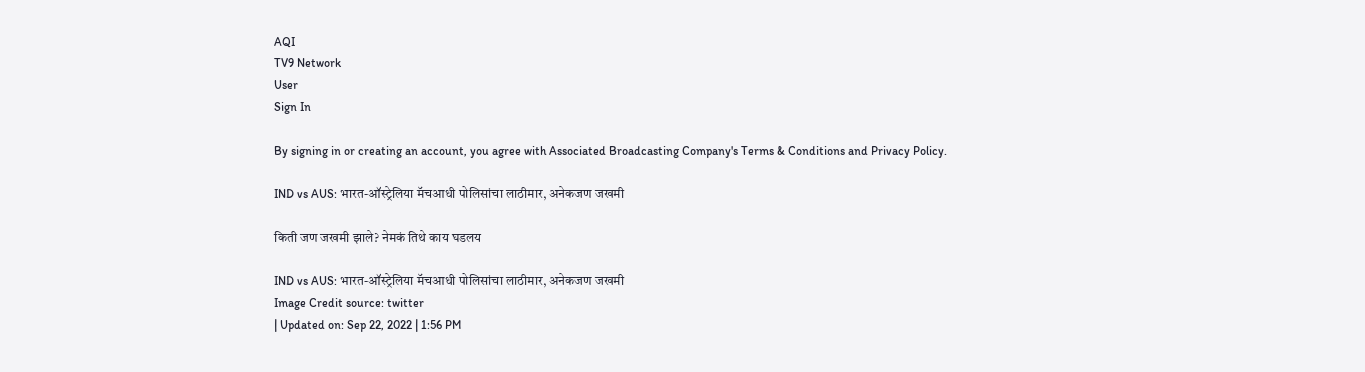AQI
TV9 Network
User
Sign In

By signing in or creating an account, you agree with Associated Broadcasting Company's Terms & Conditions and Privacy Policy.

IND vs AUS: भारत-ऑस्ट्रेलिया मॅचआधी पोलिसांचा लाठीमार, अनेकजण जखमी

किती जण जखमी झाले? नेमकं तिथे काय घडलय

IND vs AUS: भारत-ऑस्ट्रेलिया मॅचआधी पोलिसांचा लाठीमार, अनेकजण जखमी
Image Credit source: twitter
| Updated on: Sep 22, 2022 | 1:56 PM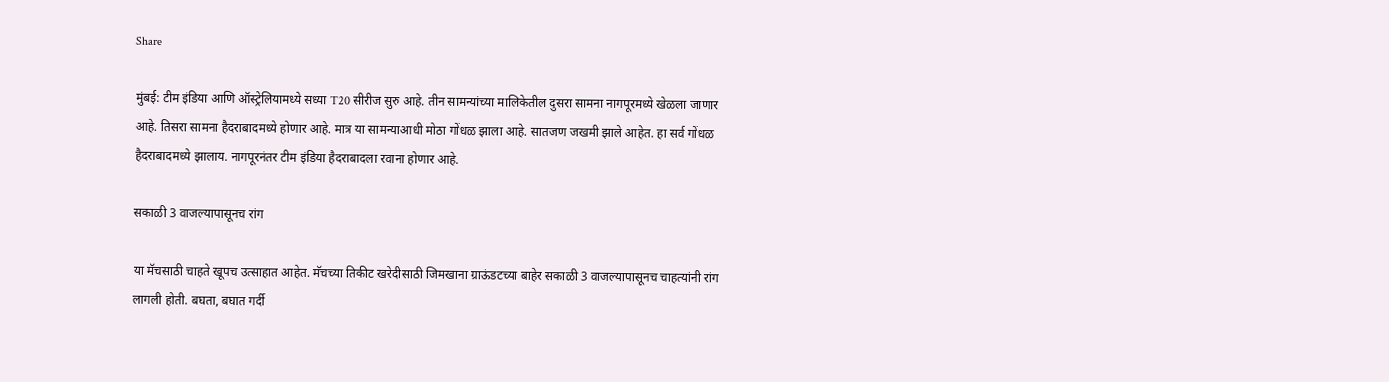Share

मुंबई: टीम इंडिया आणि ऑस्ट्रेलियामध्ये सध्या T20 सीरीज सुरु आहे. तीन सामन्यांच्या मालिकेतील दुसरा सामना नागपूरमध्ये खेळला जाणार आहे. तिसरा सामना हैदराबादमध्ये होणार आहे. मात्र या सामन्याआधी मोठा गोंधळ झाला आहे. सातजण जखमी झाले आहेत. हा सर्व गोंधळ हैदराबादमध्ये झालाय. नागपूरनंतर टीम इंडिया हैदराबादला रवाना होणार आहे.

सकाळी 3 वाजल्यापासूनच रांग

या मॅचसाठी चाहते खूपच उत्साहात आहेत. मॅचच्या तिकीट खरेदीसाठी जिमखाना ग्राऊंडटच्या बाहेर सकाळी 3 वाजल्यापासूनच चाहत्यांनी रांग लागली होती. बघता, बघात गर्दी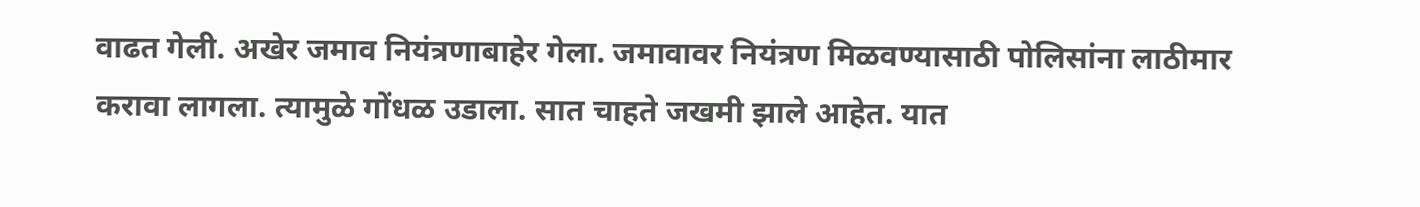वाढत गेली. अखेर जमाव नियंत्रणाबाहेर गेला. जमावावर नियंत्रण मिळवण्यासाठी पोलिसांना लाठीमार करावा लागला. त्यामुळे गोंधळ उडाला. सात चाहते जखमी झाले आहेत. यात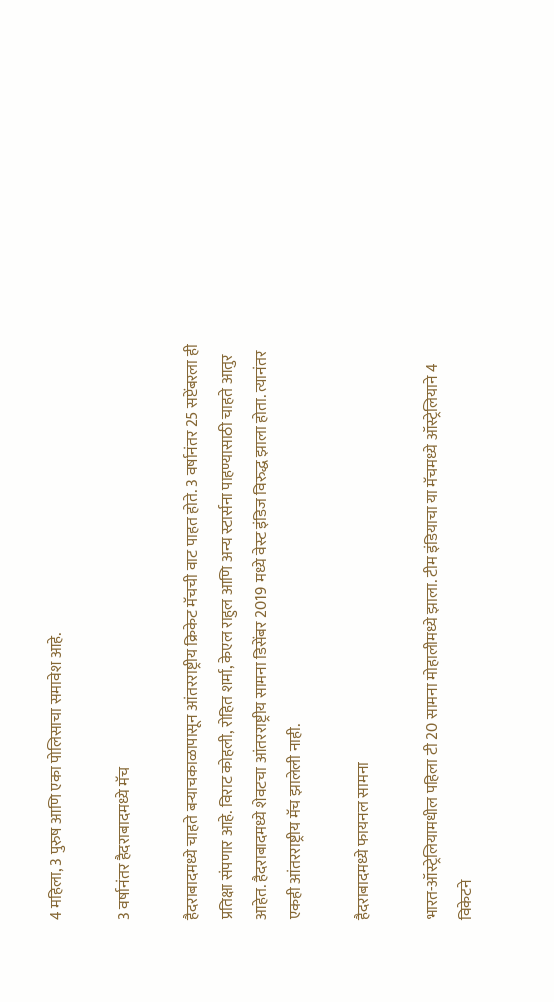4 महिला, 3 पुरुष आणि एका पोलिसाचा समावेश आहे.

3 वर्षानंतर हैदराबादमध्ये मॅच

हैदराबादमध्ये चाहते बऱ्याचकाळापासून आंतरराष्ट्रीय क्रिकेट मॅचची वाट पाहत होते. 3 वर्षानंतर 25 सप्टेंबरला ही प्रतिक्षा संपणार आहे. विराट कोहली, रोहित शर्मा, केएल राहुल आणि अन्य स्टार्सना पाहण्यासाठी चाहते आतुर आहेत. हैदराबादमध्ये शेवटचा आंतरराष्ट्रीय सामना डिसेंबर 2019 मध्ये वेस्ट इंडिज विरुद्ध झाला होता. त्यानंतर एकही आंतरराष्ट्रीय मॅच झालेली नाही.

हैदराबादमध्ये फायनल सामना

भारत-ऑस्ट्रेलियामधील पहिला टी 20 सामना मोहालीमध्ये झाला. टीम इंडियाचा या मॅचमध्ये ऑस्ट्रेलियाने 4 विकेटने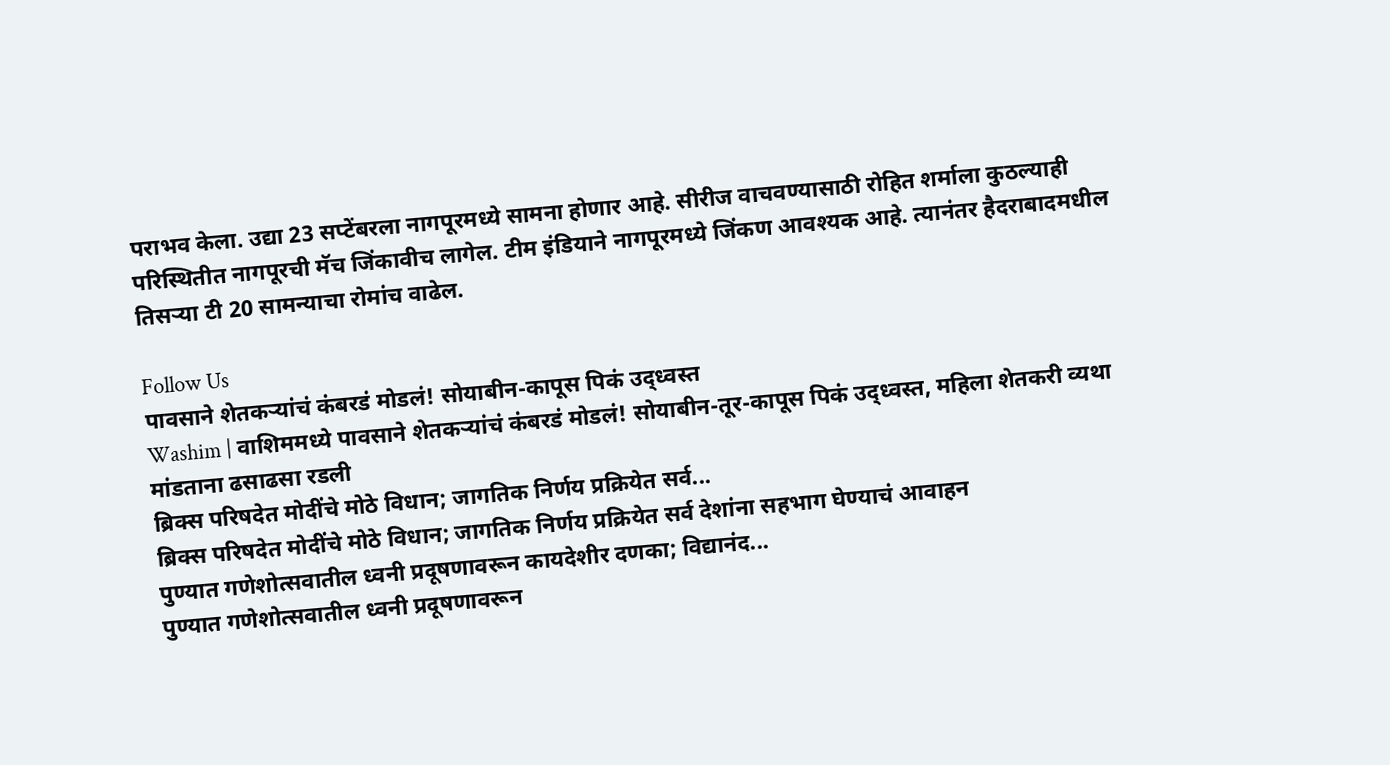पराभव केला. उद्या 23 सप्टेंबरला नागपूरमध्ये सामना होणार आहे. सीरीज वाचवण्यासाठी रोहित शर्माला कुठल्याही परिस्थितीत नागपूरची मॅच जिंकावीच लागेल. टीम इंडियाने नागपूरमध्ये जिंकण आवश्यक आहे. त्यानंतर हैदराबादमधील तिसऱ्या टी 20 सामन्याचा रोमांच वाढेल.

Follow Us
पावसाने शेतकऱ्यांचं कंबरडं मोडलं! सोयाबीन-कापूस पिकं उद्ध्वस्त
Washim | वाशिममध्ये पावसाने शेतकऱ्यांचं कंबरडं मोडलं! सोयाबीन-तूर-कापूस पिकं उद्ध्वस्त, महिला शेतकरी व्यथा मांडताना ढसाढसा रडली
ब्रिक्स परिषदेत मोदींचे मोठे विधान; जागतिक निर्णय प्रक्रियेत सर्व...
ब्रिक्स परिषदेत मोदींचे मोठे विधान; जागतिक निर्णय प्रक्रियेत सर्व देशांना सहभाग घेण्याचं आवाहन
पुण्यात गणेशोत्सवातील ध्वनी प्रदूषणावरून कायदेशीर दणका; विद्यानंद...
पुण्यात गणेशोत्सवातील ध्वनी प्रदूषणावरून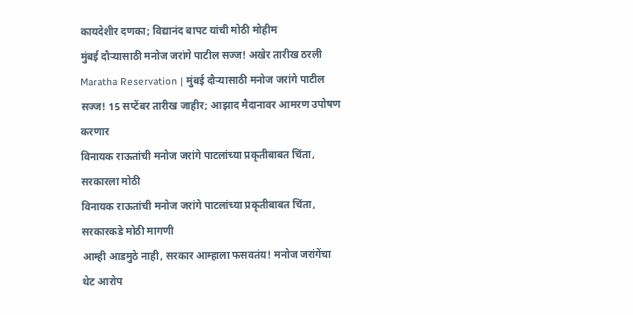कायदेशीर दणका; विद्यानंद बापट यांची मोठी मोहीम
मुंबई दौऱ्यासाठी मनोज जरांगे पाटील सज्ज! अखेर तारीख ठरली
Maratha Reservation | मुंबई दौऱ्यासाठी मनोज जरांगे पाटील सज्ज! 15 सप्टेंबर तारीख जाहीर; आझाद मैदानावर आमरण उपोषण करणार
विनायक राऊतांची मनोज जरांगे पाटलांच्या प्रकृतीबाबत चिंता, सरकारला मोठी
विनायक राऊतांची मनोज जरांगे पाटलांच्या प्रकृतीबाबत चिंता, सरकारकडे मोठी मागणी
आम्ही आडमुठे नाही, सरकार आम्हाला फसवतंय! मनोज जरांगेंचा थेट आरोप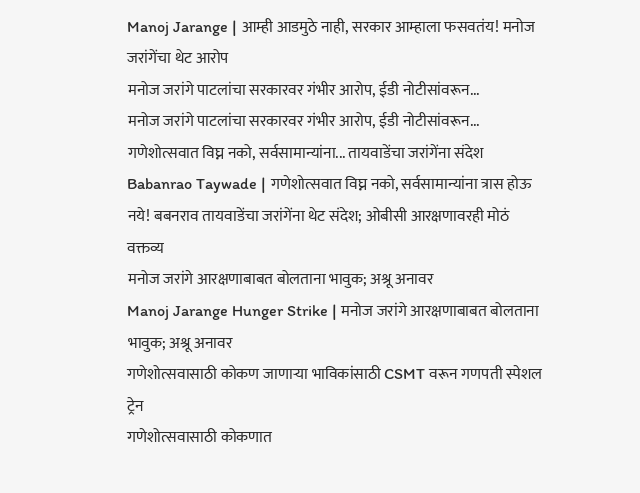Manoj Jarange | आम्ही आडमुठे नाही, सरकार आम्हाला फसवतंय! मनोज जरांगेंचा थेट आरोप
मनोज जरांगे पाटलांचा सरकारवर गंभीर आरोप, ईडी नोटीसांवरून...
मनोज जरांगे पाटलांचा सरकारवर गंभीर आरोप, ईडी नोटीसांवरून...
गणेशोत्सवात विघ्न नको, सर्वसामान्यांना... तायवाडेंचा जरांगेंना संदेश
Babanrao Taywade | गणेशोत्सवात विघ्न नको, सर्वसामान्यांना त्रास होऊ नये! बबनराव तायवाडेंचा जरांगेंना थेट संदेश; ओबीसी आरक्षणावरही मोठं वक्तव्य
मनोज जरांगे आरक्षणाबाबत बोलताना भावुक; अश्रू अनावर
Manoj Jarange Hunger Strike | मनोज जरांगे आरक्षणाबाबत बोलताना भावुक; अश्रू अनावर
गणेशोत्सवासाठी कोकण जाणाऱ्या भाविकांसाठी CSMT वरून गणपती स्पेशल ट्रेन
गणेशोत्सवासाठी कोकणात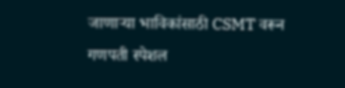जाणाऱ्या भाविकांसाठी CSMT वरून गणपती स्पेशल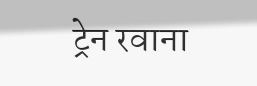ट्रेन रवाना